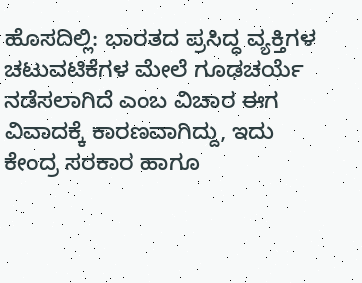ಹೊಸದಿಲ್ಲಿ: ಭಾರತದ ಪ್ರಸಿದ್ಧ ವ್ಯಕ್ತಿಗಳ ಚಟುವಟಿಕೆಗಳ ಮೇಲೆ ಗೂಢಚರ್ಯೆ ನಡೆಸಲಾಗಿದೆ ಎಂಬ ವಿಚಾರ ಈಗ ವಿವಾದಕ್ಕೆ ಕಾರಣವಾಗಿದ್ದು, ಇದು ಕೇಂದ್ರ ಸರಕಾರ ಹಾಗೂ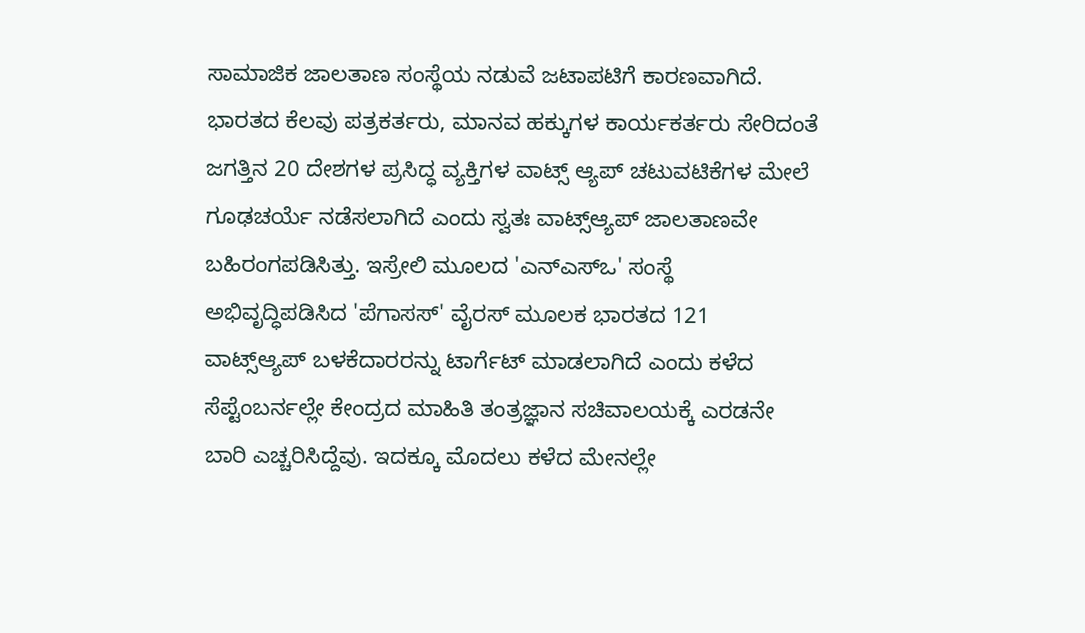ಸಾಮಾಜಿಕ ಜಾಲತಾಣ ಸಂಸ್ಥೆಯ ನಡುವೆ ಜಟಾಪಟಿಗೆ ಕಾರಣವಾಗಿದೆ. ಭಾರತದ ಕೆಲವು ಪತ್ರಕರ್ತರು, ಮಾನವ ಹಕ್ಕುಗಳ ಕಾರ್ಯಕರ್ತರು ಸೇರಿದಂತೆ ಜಗತ್ತಿನ 20 ದೇಶಗಳ ಪ್ರಸಿದ್ಧ ವ್ಯಕ್ತಿಗಳ ವಾಟ್ಸ್ ಆ್ಯಪ್ ಚಟುವಟಿಕೆಗಳ ಮೇಲೆ ಗೂಢಚರ್ಯೆ ನಡೆಸಲಾಗಿದೆ ಎಂದು ಸ್ವತಃ ವಾಟ್ಸ್ಆ್ಯಪ್ ಜಾಲತಾಣವೇ ಬಹಿರಂಗಪಡಿಸಿತ್ತು. ಇಸ್ರೇಲಿ ಮೂಲದ 'ಎನ್ಎಸ್ಒ' ಸಂಸ್ಥೆ ಅಭಿವೃದ್ಧಿಪಡಿಸಿದ 'ಪೆಗಾಸಸ್' ವೈರಸ್ ಮೂಲಕ ಭಾರತದ 121 ವಾಟ್ಸ್ಆ್ಯಪ್ ಬಳಕೆದಾರರನ್ನು ಟಾರ್ಗೆಟ್ ಮಾಡಲಾಗಿದೆ ಎಂದು ಕಳೆದ ಸೆಪ್ಟೆಂಬರ್ನಲ್ಲೇ ಕೇಂದ್ರದ ಮಾಹಿತಿ ತಂತ್ರಜ್ಞಾನ ಸಚಿವಾಲಯಕ್ಕೆ ಎರಡನೇ ಬಾರಿ ಎಚ್ಚರಿಸಿದ್ದೆವು. ಇದಕ್ಕೂ ಮೊದಲು ಕಳೆದ ಮೇನಲ್ಲೇ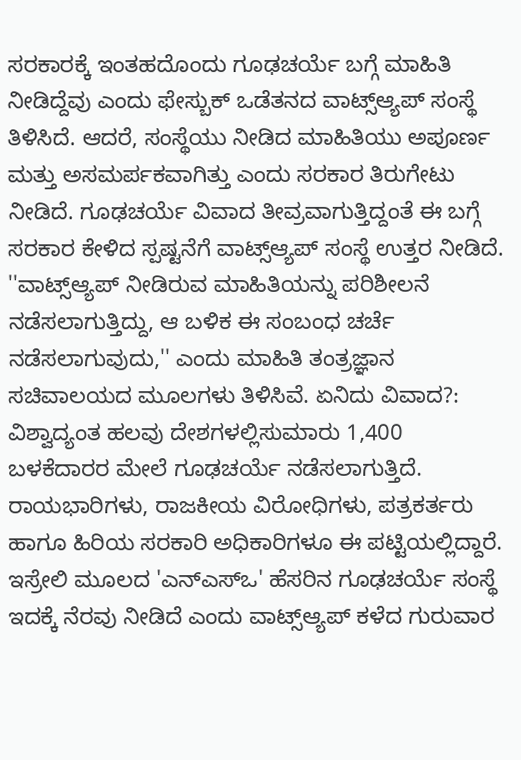ಸರಕಾರಕ್ಕೆ ಇಂತಹದೊಂದು ಗೂಢಚರ್ಯೆ ಬಗ್ಗೆ ಮಾಹಿತಿ ನೀಡಿದ್ದೆವು ಎಂದು ಫೇಸ್ಬುಕ್ ಒಡೆತನದ ವಾಟ್ಸ್ಆ್ಯಪ್ ಸಂಸ್ಥೆ ತಿಳಿಸಿದೆ. ಆದರೆ, ಸಂಸ್ಥೆಯು ನೀಡಿದ ಮಾಹಿತಿಯು ಅಪೂರ್ಣ ಮತ್ತು ಅಸಮರ್ಪಕವಾಗಿತ್ತು ಎಂದು ಸರಕಾರ ತಿರುಗೇಟು ನೀಡಿದೆ. ಗೂಢಚರ್ಯೆ ವಿವಾದ ತೀವ್ರವಾಗುತ್ತಿದ್ದಂತೆ ಈ ಬಗ್ಗೆ ಸರಕಾರ ಕೇಳಿದ ಸ್ಪಷ್ಟನೆಗೆ ವಾಟ್ಸ್ಆ್ಯಪ್ ಸಂಸ್ಥೆ ಉತ್ತರ ನೀಡಿದೆ. ''ವಾಟ್ಸ್ಆ್ಯಪ್ ನೀಡಿರುವ ಮಾಹಿತಿಯನ್ನು ಪರಿಶೀಲನೆ ನಡೆಸಲಾಗುತ್ತಿದ್ದು, ಆ ಬಳಿಕ ಈ ಸಂಬಂಧ ಚರ್ಚೆ ನಡೆಸಲಾಗುವುದು,'' ಎಂದು ಮಾಹಿತಿ ತಂತ್ರಜ್ಞಾನ ಸಚಿವಾಲಯದ ಮೂಲಗಳು ತಿಳಿಸಿವೆ. ಏನಿದು ವಿವಾದ?: ವಿಶ್ವಾದ್ಯಂತ ಹಲವು ದೇಶಗಳಲ್ಲಿಸುಮಾರು 1,400 ಬಳಕೆದಾರರ ಮೇಲೆ ಗೂಢಚರ್ಯೆ ನಡೆಸಲಾಗುತ್ತಿದೆ. ರಾಯಭಾರಿಗಳು, ರಾಜಕೀಯ ವಿರೋಧಿಗಳು, ಪತ್ರಕರ್ತರು ಹಾಗೂ ಹಿರಿಯ ಸರಕಾರಿ ಅಧಿಕಾರಿಗಳೂ ಈ ಪಟ್ಟಿಯಲ್ಲಿದ್ದಾರೆ. ಇಸ್ರೇಲಿ ಮೂಲದ 'ಎನ್ಎಸ್ಒ' ಹೆಸರಿನ ಗೂಢಚರ್ಯೆ ಸಂಸ್ಥೆ ಇದಕ್ಕೆ ನೆರವು ನೀಡಿದೆ ಎಂದು ವಾಟ್ಸ್ಆ್ಯಪ್ ಕಳೆದ ಗುರುವಾರ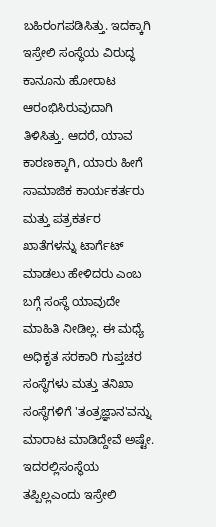ಬಹಿರಂಗಪಡಿಸಿತ್ತು. ಇದಕ್ಕಾಗಿ ಇಸ್ರೇಲಿ ಸಂಸ್ಥೆಯ ವಿರುದ್ಧ ಕಾನೂನು ಹೋರಾಟ ಆರಂಭಿಸಿರುವುದಾಗಿ ತಿಳಿಸಿತ್ತು. ಆದರೆ, ಯಾವ ಕಾರಣಕ್ಕಾಗಿ, ಯಾರು ಹೀಗೆ ಸಾಮಾಜಿಕ ಕಾರ್ಯಕರ್ತರು ಮತ್ತು ಪತ್ರಕರ್ತರ ಖಾತೆಗಳನ್ನು ಟಾರ್ಗೆಟ್ ಮಾಡಲು ಹೇಳಿದರು ಎಂಬ ಬಗ್ಗೆ ಸಂಸ್ಥೆ ಯಾವುದೇ ಮಾಹಿತಿ ನೀಡಿಲ್ಲ. ಈ ಮಧ್ಯೆ ಅಧಿಕೃತ ಸರಕಾರಿ ಗುಪ್ತಚರ ಸಂಸ್ಥೆಗಳು ಮತ್ತು ತನಿಖಾ ಸಂಸ್ಥೆಗಳಿಗೆ 'ತಂತ್ರಜ್ಞಾನ'ವನ್ನು ಮಾರಾಟ ಮಾಡಿದ್ದೇವೆ ಅಷ್ಟೇ. ಇದರಲ್ಲಿಸಂಸ್ಥೆಯ ತಪ್ಪಿಲ್ಲಎಂದು ಇಸ್ರೇಲಿ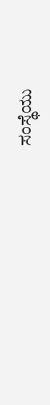ಸಂಸ್ಥೆಯು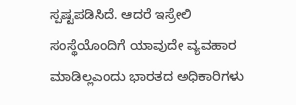ಸ್ಪಷ್ಟಪಡಿಸಿದೆ. ಆದರೆ ಇಸ್ರೇಲಿ ಸಂಸ್ಥೆಯೊಂದಿಗೆ ಯಾವುದೇ ವ್ಯವಹಾರ ಮಾಡಿಲ್ಲಎಂದು ಭಾರತದ ಅಧಿಕಾರಿಗಳು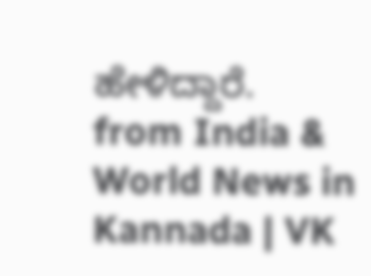ಹೇಳಿದ್ದಾರೆ.
from India & World News in Kannada | VK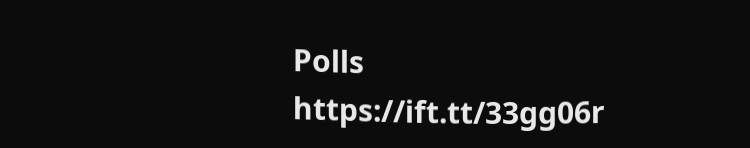Polls https://ift.tt/33gg06r